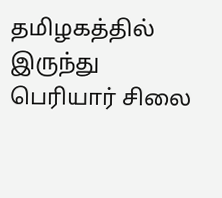தமிழகத்தில் இருந்து பெரியார் சிலை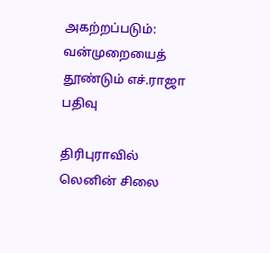அகற்றப்படும்: வன்முறையைத் தூண்டும் எச்.ராஜா பதிவு

திரிபுராவில் லெனின் சிலை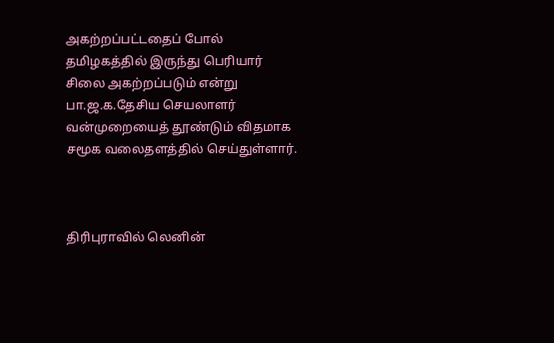அகற்றப்பட்டதைப் போல் தமிழகத்தில் இருந்து பெரியார் சிலை அகற்றப்படும் என்று பா.ஜ.க.தேசிய செயலாளர் வன்முறையைத் தூண்டும் விதமாக சமூக வலைதளத்தில் செய்துள்ளார்.



திரிபுராவில் லெனின்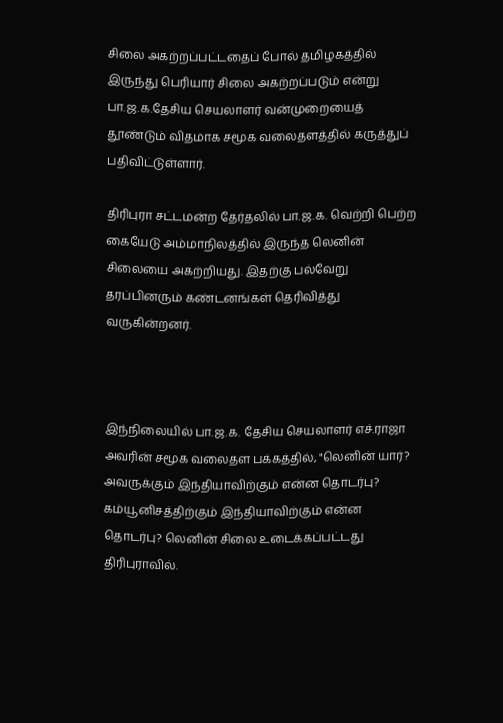சிலை அகற்றப்பட்டதைப் போல் தமிழகத்தில் இருந்து பெரியார் சிலை அகற்றப்படும் என்று பா.ஜ.க.தேசிய செயலாளர் வன்முறையைத் தூண்டும் விதமாக சமூக வலைதளத்தில் கருத்துப் பதிவிட்டுள்ளார்.

திரிபுரா சட்டமன்ற தேர்தலில் பா.ஜ.க. வெற்றி பெற்ற கையேடு அம்மாநிலத்தில் இருந்த லெனின் சிலையை அகற்றியது. இதற்கு பல்வேறு தரப்பினரும் கண்டனங்கள் தெரிவித்து வருகின்றனர்.



இந்நிலையில் பா.ஜ.க. தேசிய செயலாளர் எச்.ராஜா அவரின் சமூக வலைதள பக்கத்தில், "லெனின் யார்? அவருக்கும் இந்தியாவிற்கும் என்ன தொடர்பு? கம்யூனிசத்திற்கும் இந்தியாவிற்கும் என்ன தொடர்பு? லெனின் சிலை உடைக்கப்பட்டது திரிபுராவில்.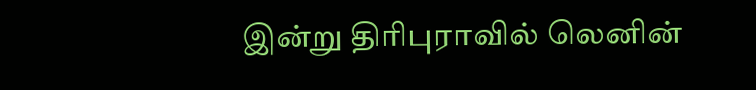இன்று திரிபுராவில் லெனின்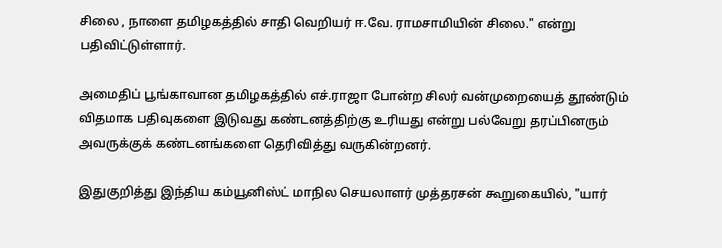சிலை , நாளை தமிழகத்தில் சாதி வெறியர் ஈ.வே. ராமசாமியின் சிலை." என்று பதிவிட்டுள்ளார்.

அமைதிப் பூங்காவான தமிழகத்தில் எச்.ராஜா போன்ற சிலர் வன்முறையைத் தூண்டும் விதமாக பதிவுகளை இடுவது கண்டனத்திற்கு உரியது என்று பல்வேறு தரப்பினரும் அவருக்குக் கண்டனங்களை தெரிவித்து வருகின்றனர்.

இதுகுறித்து இந்திய கம்யூனிஸ்ட் மாநில செயலாளர் முத்தரசன் கூறுகையில், "யார்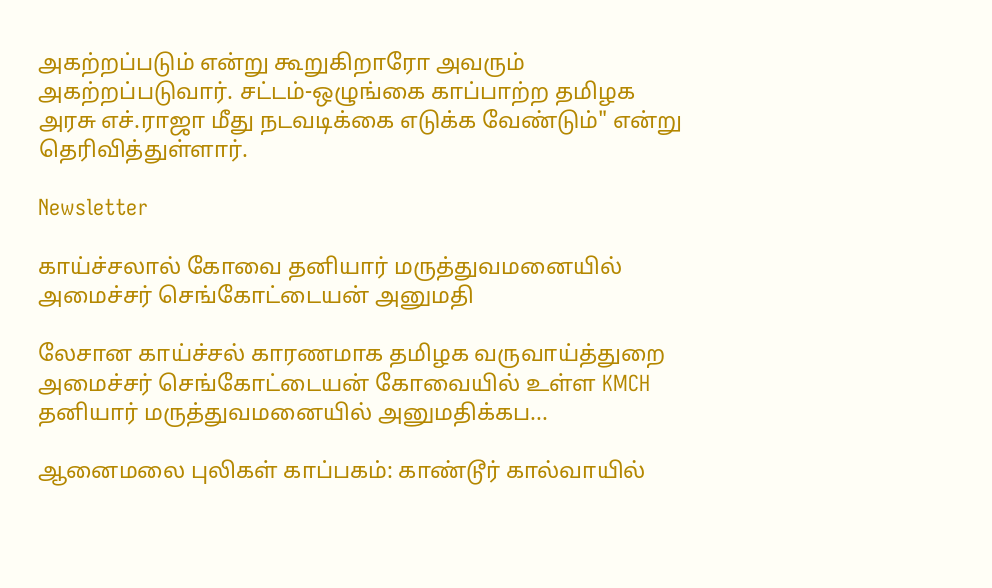அகற்றப்படும் என்று கூறுகிறாரோ அவரும் அகற்றப்படுவார். சட்டம்-ஒழுங்கை காப்பாற்ற தமிழக அரசு எச்.ராஜா மீது நடவடிக்கை எடுக்க வேண்டும்" என்று தெரிவித்துள்ளார்.

Newsletter

காய்ச்சலால் கோவை தனியார் மருத்துவமனையில் அமைச்சர் செங்கோட்டையன் அனுமதி

லேசான காய்ச்சல் காரணமாக தமிழக வருவாய்த்துறை அமைச்சர் செங்கோட்டையன் கோவையில் உள்ள KMCH தனியார் மருத்துவமனையில் அனுமதிக்கப...

ஆனைமலை புலிகள் காப்பகம்: காண்டூர் கால்வாயில்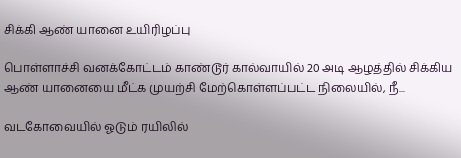சிக்கி ஆண் யானை உயிரிழப்பு

பொள்ளாச்சி வனக்கோட்டம் காண்டூர் கால்வாயில் 20 அடி ஆழத்தில் சிக்கிய ஆண் யானையை மீட்க முயற்சி மேற்கொள்ளப்பட்ட நிலையில், நீ...

வடகோவையில் ஓடும் ரயிலில்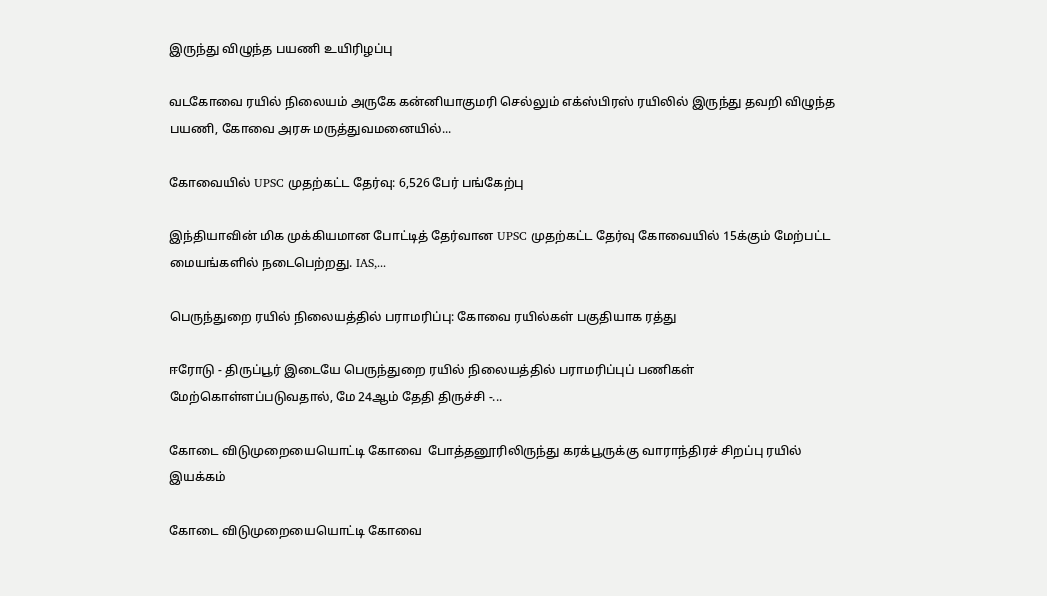இருந்து விழுந்த பயணி உயிரிழப்பு

வடகோவை ரயில் நிலையம் அருகே கன்னியாகுமரி செல்லும் எக்ஸ்பிரஸ் ரயிலில் இருந்து தவறி விழுந்த பயணி, கோவை அரசு மருத்துவமனையில்...

கோவையில் UPSC முதற்கட்ட தேர்வு: 6,526 பேர் பங்கேற்பு

இந்தியாவின் மிக முக்கியமான போட்டித் தேர்வான UPSC முதற்கட்ட தேர்வு கோவையில் 15க்கும் மேற்பட்ட மையங்களில் நடைபெற்றது. IAS,...

பெருந்துறை ரயில் நிலையத்தில் பராமரிப்பு: கோவை ரயில்கள் பகுதியாக ரத்து

ஈரோடு - திருப்பூர் இடையே பெருந்துறை ரயில் நிலையத்தில் பராமரிப்புப் பணிகள் மேற்கொள்ளப்படுவதால், மே 24ஆம் தேதி திருச்சி -...

கோடை விடுமுறையையொட்டி கோவை  போத்தனூரிலிருந்து கரக்பூருக்கு வாராந்திரச் சிறப்பு ரயில் இயக்கம்

கோடை விடுமுறையையொட்டி கோவை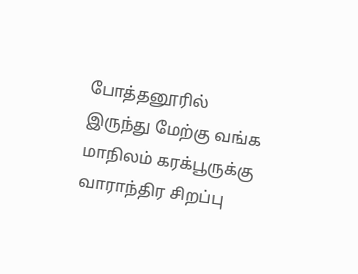போத்தனூரில் இருந்து மேற்கு வங்க மாநிலம் கரக்பூருக்கு வாராந்திர சிறப்பு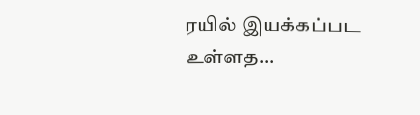ரயில் இயக்கப்பட உள்ளத...